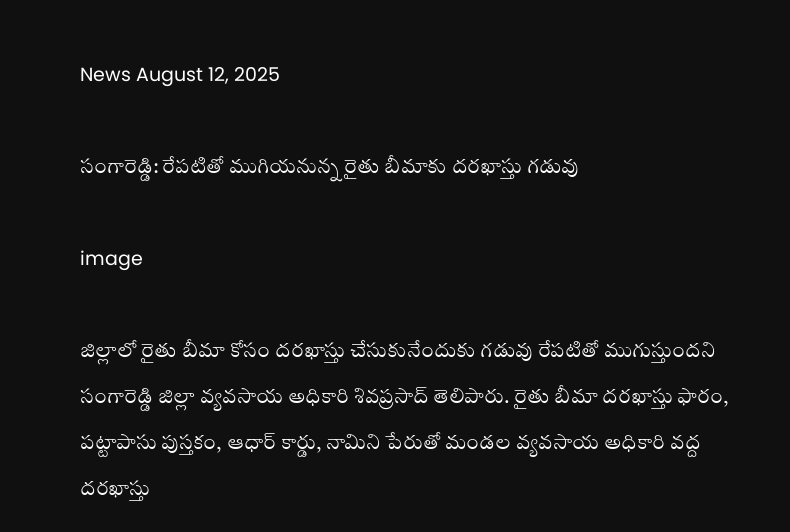News August 12, 2025

సంగారెడ్డి: రేపటితో ముగియనున్న రైతు బీమాకు దరఖాస్తు గడువు

image

జిల్లాలో రైతు బీమా కోసం దరఖాస్తు చేసుకునేందుకు గడువు రేపటితో ముగుస్తుందని సంగారెడ్డి జిల్లా వ్యవసాయ అధికారి శివప్రసాద్ తెలిపారు. రైతు బీమా దరఖాస్తు ఫారం, పట్టాపాసు పుస్తకం, ఆధార్ కార్డు, నామిని పేరుతో మండల వ్యవసాయ అధికారి వద్ద దరఖాస్తు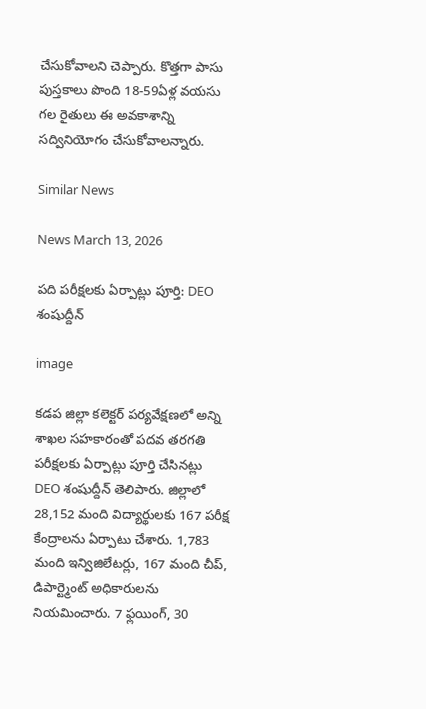చేసుకోవాలని చెప్పారు. కొత్తగా పాసు పుస్తకాలు పొంది 18-59ఏళ్ల వయసు గల రైతులు ఈ అవకాశాన్ని సద్వినియోగం చేసుకోవాలన్నారు.

Similar News

News March 13, 2026

పది పరీక్షలకు ఏర్పాట్లు పూర్తి: DEO శంషుద్దీన్

image

కడప జిల్లా కలెక్టర్ పర్యవేక్షణలో అన్ని శాఖల సహకారంతో పదవ తరగతి పరీక్షలకు ఏర్పాట్లు పూర్తి చేసినట్లు DEO శంషుద్దీన్ తెలిపారు. జిల్లాలో 28,152 మంది విద్యార్థులకు 167 పరీక్ష కేంద్రాలను ఏర్పాటు చేశారు. 1,783 మంది ఇన్విజిలేటర్లు, 167 మంది చీప్, డిపార్ట్మెంట్ అధికారులను నియమించారు. 7 ఫ్లయింగ్, 30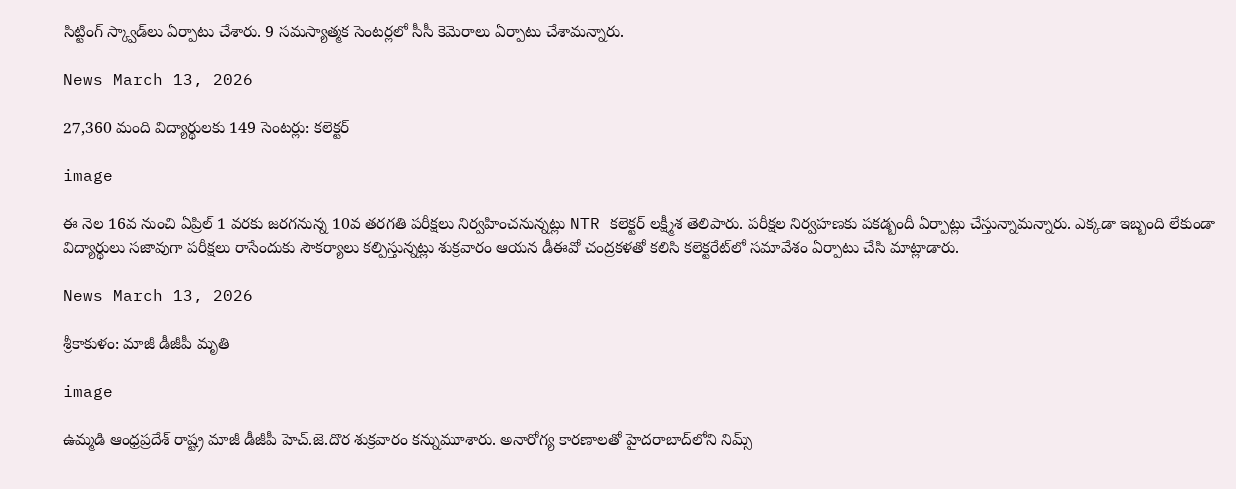సిట్టింగ్ స్క్వాడ్‌లు ఏర్పాటు చేశారు. 9 సమస్యాత్మక సెంటర్లలో సీసీ కెమెరాలు ఏర్పాటు చేశామన్నారు.

News March 13, 2026

27,360 మంది విద్యార్థుల‌కు 149 సెంట‌ర్లు: కలెక్టర్

image

ఈ నెల 16వ నుంచి ఏప్రిల్ 1 వ‌ర‌కు జ‌ర‌గ‌నున్న 10వ త‌ర‌గ‌తి ప‌రీక్ష‌లు నిర్వహించనున్నట్లు NTR క‌లెక్ట‌ర్ ల‌క్ష్మీశ తెలిపారు. పరీక్షల నిర్వ‌హ‌ణ‌కు ప‌క‌డ్బందీ ఏర్పాట్లు చేస్తున్నామ‌న్నారు. ఎక్క‌డా ఇబ్బంది లేకుండా విద్యార్థులు స‌జావుగా ప‌రీక్ష‌లు రాసేందుకు సౌక‌ర్యాలు క‌ల్పిస్తున్న‌ట్లు శుక్ర‌వారం ఆయన డీఈవో చంద్ర‌క‌ళ‌తో క‌లిసి క‌లెక్ట‌రేట్‌లో స‌మావేశం ఏర్పాటు చేసి మాట్లాడారు.

News March 13, 2026

శ్రీకాకుళం: మాజీ డీజీపీ మృతి

image

ఉమ్మడి ఆంధ్రప్రదేశ్ రాష్ట్ర మాజీ డీజీపీ హెచ్.జె.దొర శుక్రవారం కన్నుమూశారు. అనారోగ్య కారణాలతో హైదరాబాద్‌లోని నిమ్స్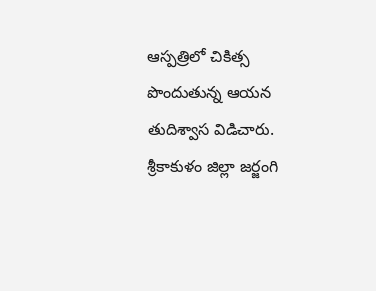ఆస్పత్రిలో చికిత్స పొందుతున్న ఆయన తుదిశ్వాస విడిచారు. శ్రీకాకుళం జిల్లా జర్జంగి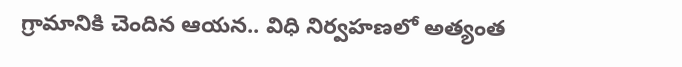గ్రామానికి చెందిన ఆయన.. విధి నిర్వహణలో అత్యంత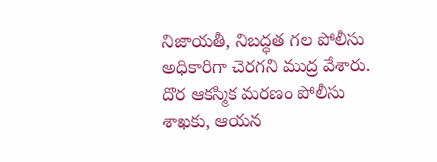నిజాయతీ, నిబద్ధత గల పోలీసు అధికారిగా చెరగని ముద్ర వేశారు. దొర ఆకస్మిక మరణం పోలీసు శాఖకు, ఆయన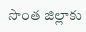సొంత జిల్లాకు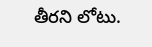తీరని లోటు.